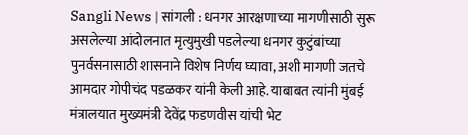Sangli News | सांगली : धनगर आरक्षणाच्या मागणीसाठी सुरू असलेल्या आंदोलनात मृत्युमुखी पडलेल्या धनगर कुटुंबांच्या पुनर्वसनासाठी शासनाने विशेष निर्णय घ्यावा, अशी मागणी जतचे आमदार गोपीचंद पडळकर यांनी केली आहे. याबाबत त्यांनी मुंबई मंत्रालयात मुख्यमंत्री देवेंद्र फडणवीस यांची भेट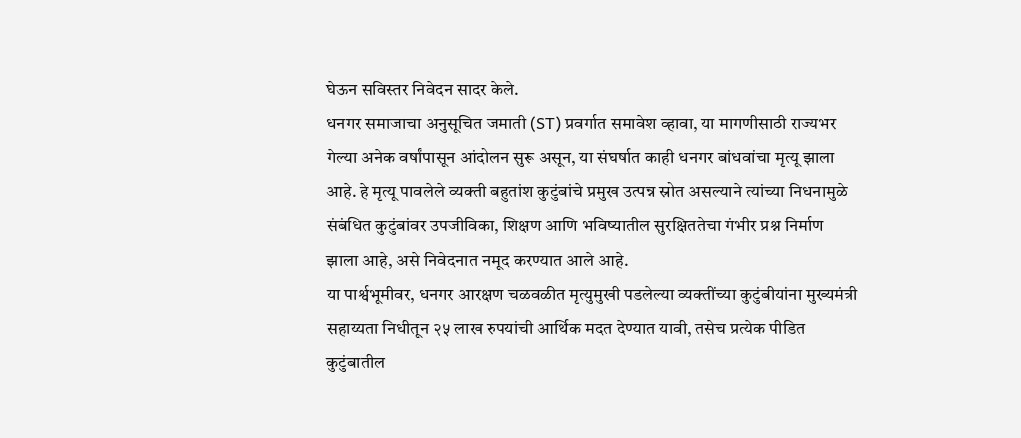घेऊन सविस्तर निवेदन सादर केले.
धनगर समाजाचा अनुसूचित जमाती (ST) प्रवर्गात समावेश व्हावा, या मागणीसाठी राज्यभर गेल्या अनेक वर्षांपासून आंदोलन सुरू असून, या संघर्षात काही धनगर बांधवांचा मृत्यू झाला आहे. हे मृत्यू पावलेले व्यक्ती बहुतांश कुटुंबांचे प्रमुख उत्पन्न स्रोत असल्याने त्यांच्या निधनामुळे संबंधित कुटुंबांवर उपजीविका, शिक्षण आणि भविष्यातील सुरक्षिततेचा गंभीर प्रश्न निर्माण झाला आहे, असे निवेदनात नमूद करण्यात आले आहे.
या पार्श्वभूमीवर, धनगर आरक्षण चळवळीत मृत्युमुखी पडलेल्या व्यक्तींच्या कुटुंबीयांना मुख्यमंत्री सहाय्यता निधीतून २५ लाख रुपयांची आर्थिक मदत देण्यात यावी, तसेच प्रत्येक पीडित कुटुंबातील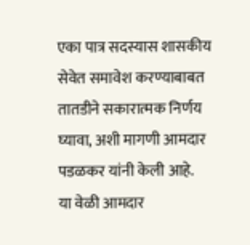एका पात्र सदस्यास शासकीय सेवेत समावेश करण्याबाबत तातडीने सकारात्मक निर्णय घ्यावा, अशी मागणी आमदार पडळकर यांनी केली आहे.
या वेळी आमदार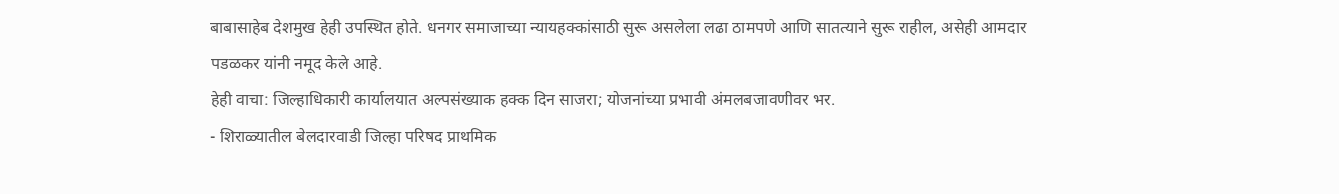बाबासाहेब देशमुख हेही उपस्थित होते. धनगर समाजाच्या न्यायहक्कांसाठी सुरू असलेला लढा ठामपणे आणि सातत्याने सुरू राहील, असेही आमदार पडळकर यांनी नमूद केले आहे.
हेही वाचा: जिल्हाधिकारी कार्यालयात अल्पसंख्याक हक्क दिन साजरा; योजनांच्या प्रभावी अंमलबजावणीवर भर.
- शिराळ्यातील बेलदारवाडी जिल्हा परिषद प्राथमिक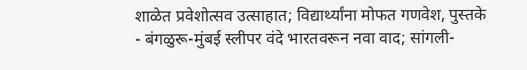शाळेत प्रवेशोत्सव उत्साहात; विद्यार्थ्यांना मोफत गणवेश, पुस्तके
- बंगळुरू-मुंबई स्लीपर वंदे भारतवरून नवा वाद; सांगली-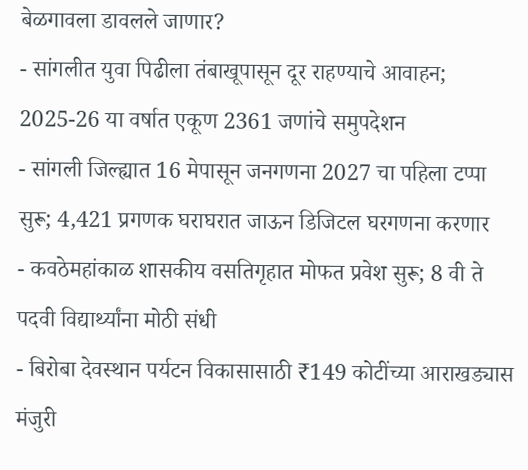बेळगावला डावलले जाणार?
- सांगलीत युवा पिढीला तंबाखूपासून दूर राहण्याचे आवाहन; 2025-26 या वर्षात एकूण 2361 जणांचे समुपदेशन
- सांगली जिल्ह्यात 16 मेपासून जनगणना 2027 चा पहिला टप्पा सुरू; 4,421 प्रगणक घराघरात जाऊन डिजिटल घरगणना करणार
- कवठेमहांकाळ शासकीय वसतिगृहात मोफत प्रवेश सुरू; 8 वी ते पदवी विद्यार्थ्यांना मोठी संधी
- बिरोबा देवस्थान पर्यटन विकासासाठी ₹149 कोटींच्या आराखड्यास मंजुरी